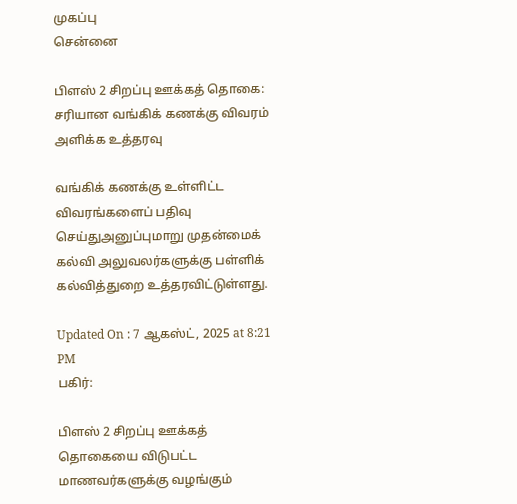முகப்பு
சென்னை

பிளஸ் 2 சிறப்பு ஊக்கத் தொகை: சரியான வங்கிக் கணக்கு விவரம் அளிக்க உத்தரவு

வங்கிக் கணக்கு உள்ளிட்ட விவரங்களைப் பதிவு செய்துஅனுப்புமாறு முதன்மைக் கல்வி அலுவலர்களுக்கு பள்ளிக் கல்வித்துறை உத்தரவிட்டுள்ளது.

Updated On : 7 ஆகஸ்ட், 2025 at 8:21 PM
பகிர்:

பிளஸ் 2 சிறப்பு ஊக்கத் தொகையை விடுபட்ட மாணவர்களுக்கு வழங்கும்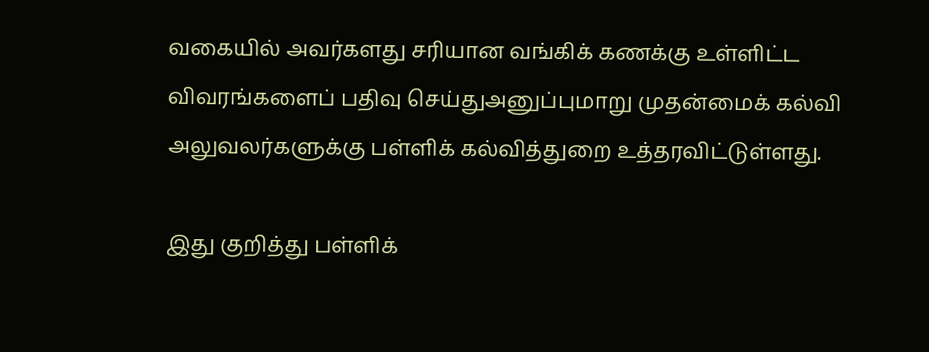வகையில் அவர்களது சரியான வங்கிக் கணக்கு உள்ளிட்ட விவரங்களைப் பதிவு செய்துஅனுப்புமாறு முதன்மைக் கல்வி அலுவலர்களுக்கு பள்ளிக் கல்வித்துறை உத்தரவிட்டுள்ளது.

இது குறித்து பள்ளிக்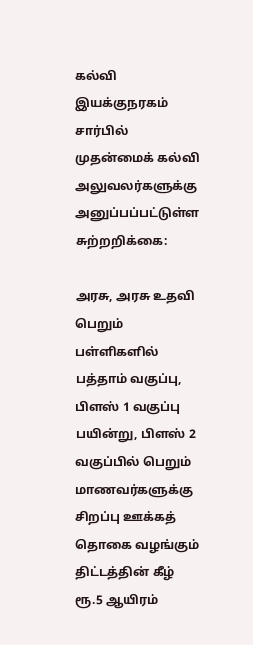கல்வி இயக்குநரகம் சார்பில் முதன்மைக் கல்வி அலுவலர்களுக்கு அனுப்பப்பட்டுள்ள சுற்றறிக்கை:

அரசு, அரசு உதவி பெறும் பள்ளிகளில் பத்தாம் வகுப்பு, பிளஸ் 1 வகுப்பு பயின்று, பிளஸ் 2 வகுப்பில் பெறும் மாணவர்களுக்கு சிறப்பு ஊக்கத் தொகை வழங்கும் திட்டத்தின் கீழ் ரூ.5 ஆயிரம்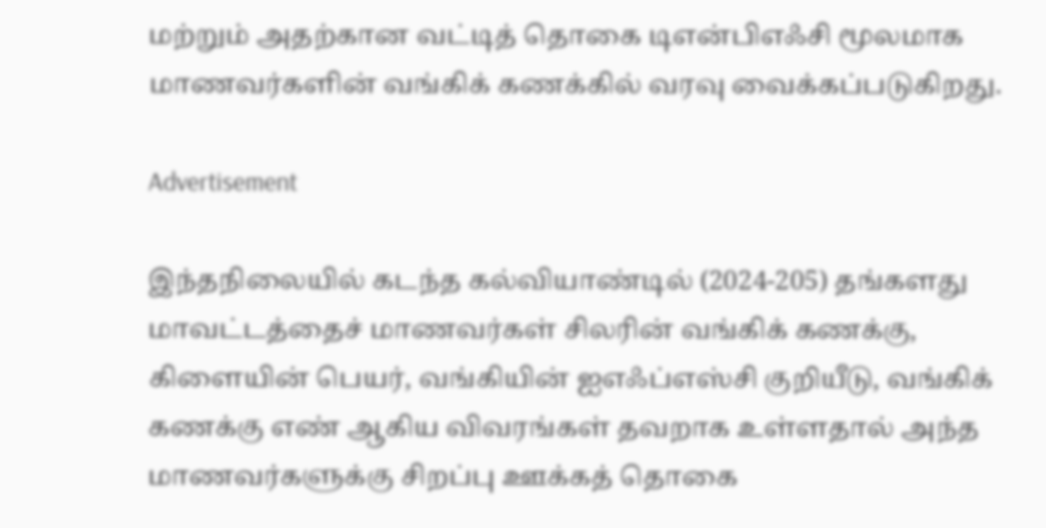மற்றும் அதற்கான வட்டித் தொகை டிஎன்பிஎஃசி மூலமாக மாணவர்களின் வங்கிக் கணக்கில் வரவு வைக்கப்படுகிறது.

Advertisement

இந்தநிலையில் கடந்த கல்வியாண்டில் (2024-205) தங்களது மாவட்டத்தைச் மாணவர்கள் சிலரின் வங்கிக் கணக்கு, கிளையின் பெயர், வங்கியின் ஐஎஃப்எஸ்சி குறியீடு, வங்கிக் கணக்கு எண் ஆகிய விவரங்கள் தவறாக உள்ளதால் அந்த மாணவர்களுக்கு சிறப்பு ஊக்கத் தொகை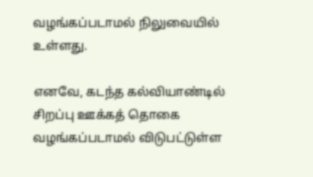வழங்கப்படாமல் நிலுவையில் உள்ளது.

எனவே, கடந்த கல்வியாண்டில் சிறப்பு ஊக்கத் தொகை வழங்கப்படாமல் விடுபட்டுள்ள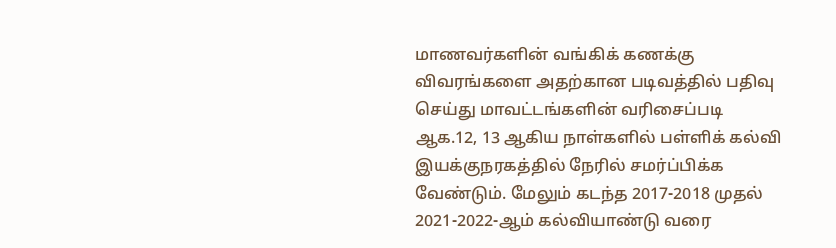மாணவர்களின் வங்கிக் கணக்கு விவரங்களை அதற்கான படிவத்தில் பதிவு செய்து மாவட்டங்களின் வரிசைப்படி ஆக.12, 13 ஆகிய நாள்களில் பள்ளிக் கல்வி இயக்குநரகத்தில் நேரில் சமர்ப்பிக்க வேண்டும். மேலும் கடந்த 2017-2018 முதல் 2021-2022-ஆம் கல்வியாண்டு வரை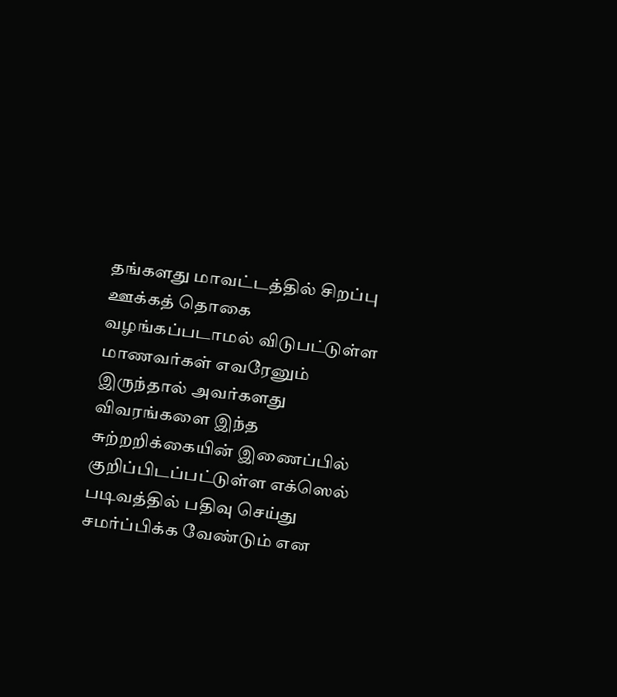தங்களது மாவட்டத்தில் சிறப்பு ஊக்கத் தொகை வழங்கப்படாமல் விடுபட்டுள்ள மாணவர்கள் எவரேனும் இருந்தால் அவர்களது விவரங்களை இந்த சுற்றறிக்கையின் இணைப்பில் குறிப்பிடப்பட்டுள்ள எக்ஸெல் படிவத்தில் பதிவு செய்து சமர்ப்பிக்க வேண்டும் என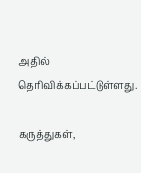அதில் தெரிவிக்கப்பட்டுள்ளது.

கருத்துகள்,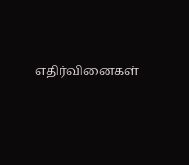எதிர்வினைகள்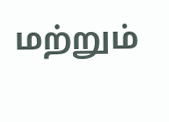மற்றும்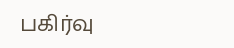பகிர்வு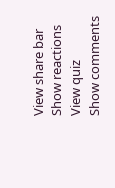View share bar
Show reactions
View quiz
Show comments